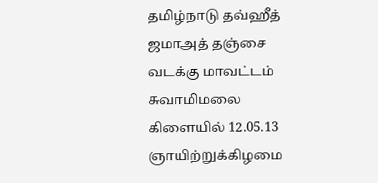தமிழ்நாடு தவ்ஹீத் ஜமாஅத் தஞ்சை வடக்கு மாவட்டம் சுவாமிமலை கிளையில் 12.05.13 ஞாயிற்றுக்கிழமை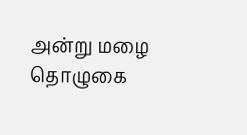அன்று மழை தொழுகை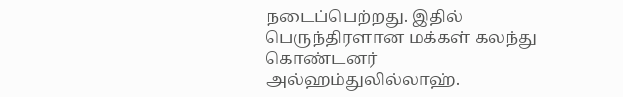நடைப்பெற்றது. இதில் பெருந்திரளான மக்கள் கலந்து கொண்டனர் அல்ஹம்துலில்லாஹ்.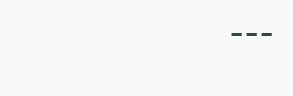---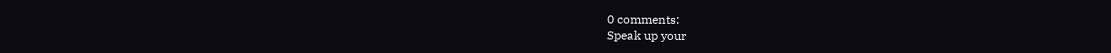0 comments:
Speak up your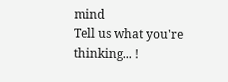mind
Tell us what you're thinking... !